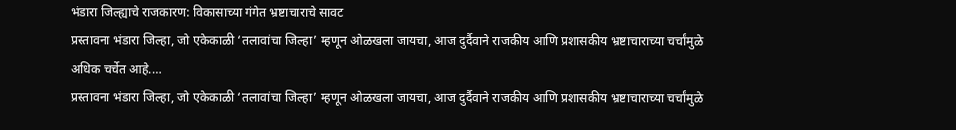भंडारा जिल्ह्याचे राजकारण: विकासाच्या गंगेत भ्रष्टाचाराचे सावट
प्रस्तावना भंडारा जिल्हा, जो एकेकाळी ‘तलावांचा जिल्हा’ म्हणून ओळखला जायचा, आज दुर्दैवाने राजकीय आणि प्रशासकीय भ्रष्टाचाराच्या चर्चांमुळे अधिक चर्चेत आहे.…
प्रस्तावना भंडारा जिल्हा, जो एकेकाळी ‘तलावांचा जिल्हा’ म्हणून ओळखला जायचा, आज दुर्दैवाने राजकीय आणि प्रशासकीय भ्रष्टाचाराच्या चर्चांमुळे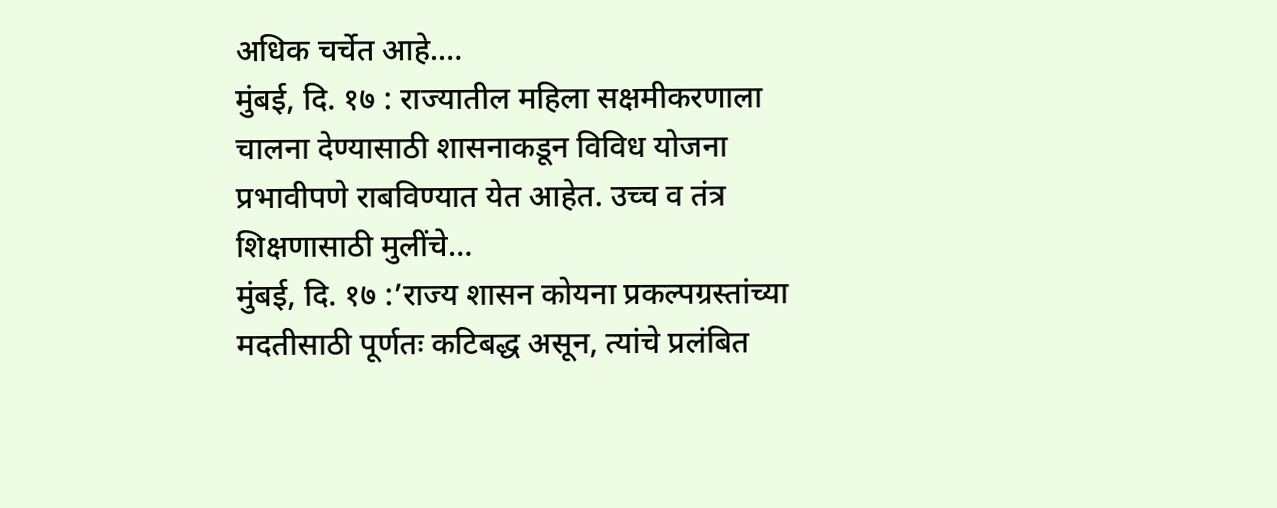अधिक चर्चेत आहे.…
मुंबई, दि. १७ : राज्यातील महिला सक्षमीकरणाला चालना देण्यासाठी शासनाकडून विविध योजना प्रभावीपणे राबविण्यात येत आहेत. उच्च व तंत्र शिक्षणासाठी मुलींचे…
मुंबई, दि. १७ :’राज्य शासन कोयना प्रकल्पग्रस्तांच्या मदतीसाठी पूर्णतः कटिबद्ध असून, त्यांचे प्रलंबित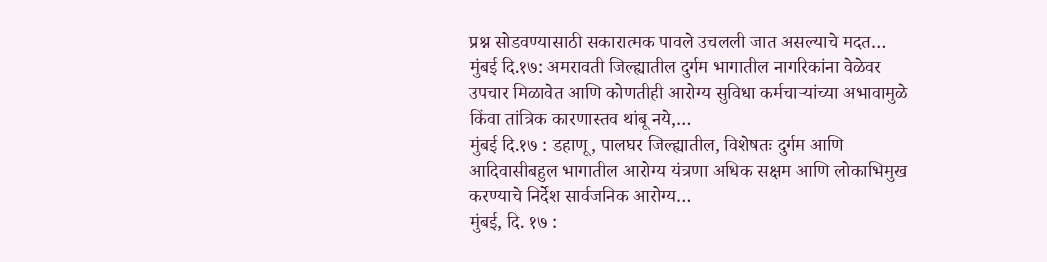प्रश्न सोडवण्यासाठी सकारात्मक पावले उचलली जात असल्याचे मदत…
मुंबई दि.१७: अमरावती जिल्ह्यातील दुर्गम भागातील नागरिकांना वेळेवर उपचार मिळावेत आणि कोणतीही आरोग्य सुविधा कर्मचाऱ्यांच्या अभावामुळे किंवा तांत्रिक कारणास्तव थांबू नये,…
मुंबई दि.१७ : डहाणू, पालघर जिल्ह्यातील, विशेषतः दुर्गम आणि आदिवासीबहुल भागातील आरोग्य यंत्रणा अधिक सक्षम आणि लोकाभिमुख करण्याचे निर्देश सार्वजनिक आरोग्य…
मुंबई, दि. १७ :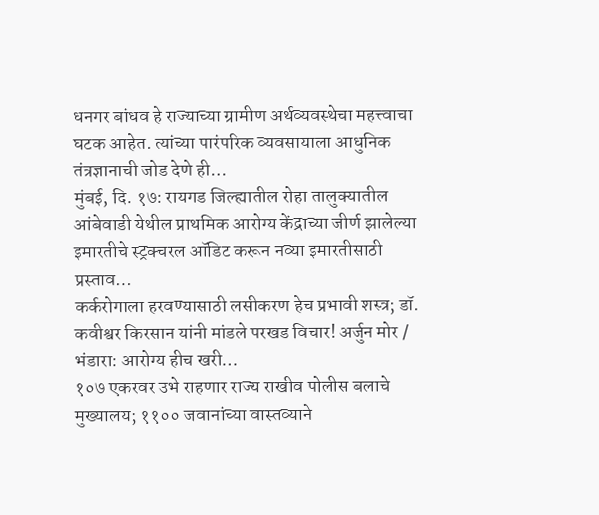धनगर बांधव हे राज्याच्या ग्रामीण अर्थव्यवस्थेचा महत्त्वाचा घटक आहेत. त्यांच्या पारंपरिक व्यवसायाला आधुनिक तंत्रज्ञानाची जोड देणे ही…
मुंबई, दि. १७: रायगड जिल्ह्यातील रोहा तालुक्यातील आंबेवाडी येथील प्राथमिक आरोग्य केंद्राच्या जीर्ण झालेल्या इमारतीचे स्ट्रक्चरल ऑडिट करून नव्या इमारतीसाठी प्रस्ताव…
कर्करोगाला हरवण्यासाठी लसीकरण हेच प्रभावी शस्त्र; डॉ. कवीश्वर किरसान यांनी मांडले परखड विचार! अर्जुन मोर / भंडारा: आरोग्य हीच खरी…
१०७ एकरवर उभे राहणार राज्य राखीव पोलीस बलाचे मुख्यालय; ११०० जवानांच्या वास्तव्याने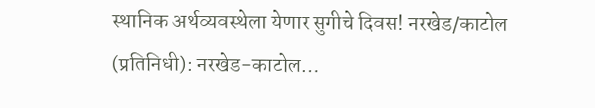स्थानिक अर्थव्यवस्थेला येणार सुगीचे दिवस! नरखेड/काटोल (प्रतिनिधी): नरखेड-काटोल…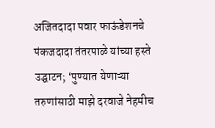अजितदादा पवार फाऊंडेशनचे पंकजदादा तंतरपाळे यांच्या हस्ते उद्घाटन; ‘पुण्यात येणाऱ्या तरुणांसाठी माझे दरवाजे नेहमीच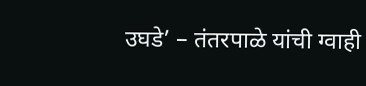उघडे’ – तंतरपाळे यांची ग्वाही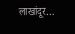लाखांदूर…